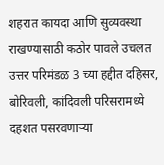शहरात कायदा आणि सुव्यवस्था राखण्यासाठी कठोर पावले उचलत उत्तर परिमंडळ 3 च्या हद्दीत दहिसर, बोरिवली, कांदिवली परिसरामध्ये दहशत पसरवणाऱ्या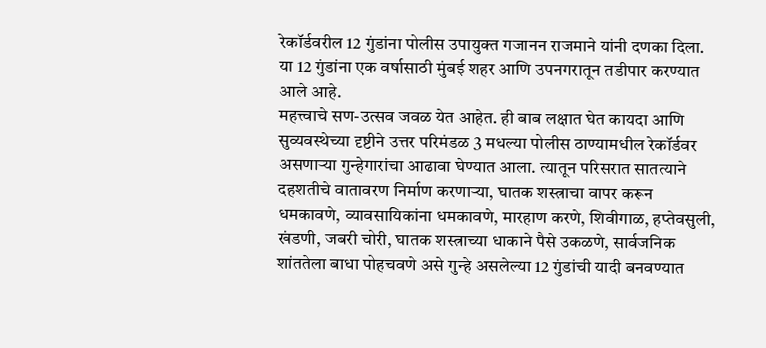रेकॉर्डवरील 12 गुंडांना पोलीस उपायुक्त गजानन राजमाने यांनी दणका दिला. या 12 गुंडांना एक वर्षासाठी मुंबई शहर आणि उपनगरातून तडीपार करण्यात आले आहे.
महत्त्वाचे सण-उत्सव जवळ येत आहेत. ही बाब लक्षात घेत कायदा आणि सुव्यवस्थेच्या दृष्टीने उत्तर परिमंडळ 3 मधल्या पोलीस ठाण्यामधील रेकॉर्डवर असणाऱ्या गुन्हेगारांचा आढावा घेण्यात आला. त्यातून परिसरात सातत्याने दहशतीचे वातावरण निर्माण करणाऱ्या, घातक शस्त्राचा वापर करून धमकावणे, व्यावसायिकांना धमकावणे, मारहाण करणे, शिवीगाळ, हप्तेवसुली, खंडणी, जबरी चोरी, घातक शस्त्राच्या धाकाने पैसे उकळणे, सार्वजनिक शांततेला बाधा पोहचवणे असे गुन्हे असलेल्या 12 गुंडांची यादी बनवण्यात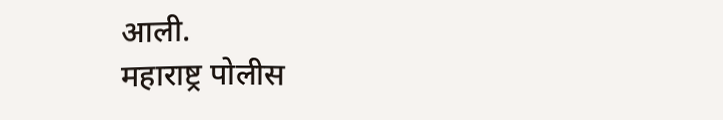आली.
महाराष्ट्र पोलीस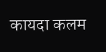कायदा कलम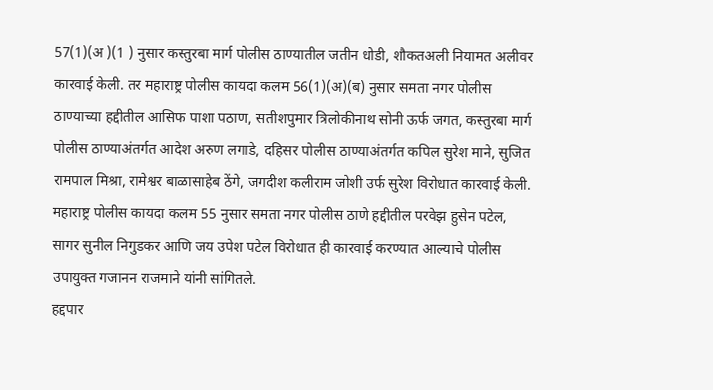57(1)(अ )(1 ) नुसार कस्तुरबा मार्ग पोलीस ठाण्यातील जतीन धोडी, शौकतअली नियामत अलीवर कारवाई केली. तर महाराष्ट्र पोलीस कायदा कलम 56(1)(अ)(ब) नुसार समता नगर पोलीस ठाण्याच्या हद्दीतील आसिफ पाशा पठाण, सतीशपुमार त्रिलोकीनाथ सोनी ऊर्फ जगत, कस्तुरबा मार्ग पोलीस ठाण्याअंतर्गत आदेश अरुण लगाडे, दहिसर पोलीस ठाण्याअंतर्गत कपिल सुरेश माने, सुजित रामपाल मिश्रा, रामेश्वर बाळासाहेब ठेंगे, जगदीश कलीराम जोशी उर्फ सुरेश विरोधात कारवाई केली. महाराष्ट्र पोलीस कायदा कलम 55 नुसार समता नगर पोलीस ठाणे हद्दीतील परवेझ हुसेन पटेल, सागर सुनील निगुडकर आणि जय उपेश पटेल विरोधात ही कारवाई करण्यात आल्याचे पोलीस उपायुक्त गजानन राजमाने यांनी सांगितले.
हद्दपार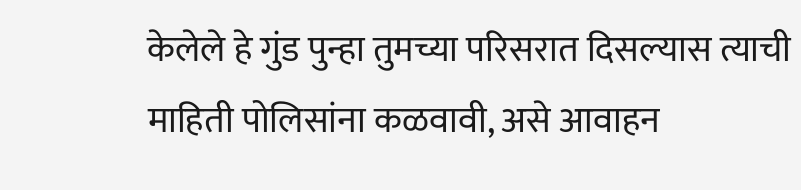केलेले हे गुंड पुन्हा तुमच्या परिसरात दिसल्यास त्याची माहिती पोलिसांना कळवावी, असे आवाहन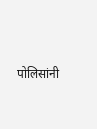पोलिसांनी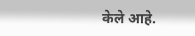केले आहे.